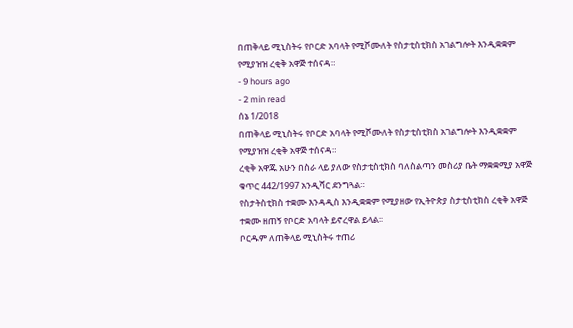በጠቅላይ ሚኒስትሩ የቦርድ አባላት የሚሾሙለት የስታቲስቲክስ አገልግሎት እንዲቋቋም የሚያዝዝ ረቂቅ አዋጅ ተሰናዳ።
- 9 hours ago
- 2 min read
ሰኔ 1/2018
በጠቅላይ ሚኒስትሩ የቦርድ አባላት የሚሾሙለት የስታቲስቲክስ አገልግሎት እንዲቋቋም የሚያዝዝ ረቂቅ አዋጅ ተሰናዳ።
ረቂቅ አዋጁ አሁን በስራ ላይ ያለው የስታቲስቲክስ ባለስልጣን መስሪያ ቤት ማቋቋሚያ አዋጅ ቁጥር 442/1997 አንዲሻር ደንግጓል።
የስታትስቲክስ ተቋሙ እንዳዲስ እንዲቋቋም የሚያዘው የኢትዮጵያ ስታቲስቲክስ ረቂቅ አዋጅ ተቋሙ ዘጠኝ የቦርድ አባላት ይኖረዋል ይላል፡፡
ቦርዱም ለጠቅላይ ሚኒስትሩ ተጠሪ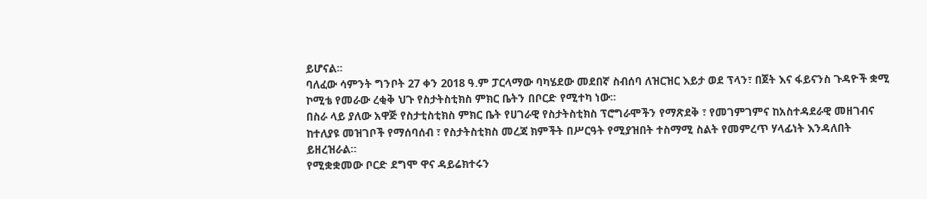ይሆናል፡፡
ባለፈው ሳምንት ግንቦት 27 ቀን 2018 ዓ.ም ፓርላማው ባካሄደው መደበኛ ስብሰባ ለዝርዝር እይታ ወደ ፕላን፣ በጀት እና ፋይናንስ ጉዳዮች ቋሚ ኮሚቴ የመራው ረቂቅ ህጉ የስታትስቲክስ ምክር ቤትን በቦርድ የሚተካ ነው።
በስራ ላይ ያለው አዋጅ የስታቲስቲክስ ምክር ቤት የሀገራዊ የስታትስቲክስ ፕሮግራሞችን የማጽደቅ ፣ የመገምገምና ከአስተዳደራዊ መዘገብና ከተለያዩ መዝገቦች የማሰባሰብ ፣ የስታትስቲክስ መረጃ ክምችት በሥርዓት የሚያዝበት ተስማሚ ስልት የመምረጥ ሃላፊነት እንዳለበት ይዘረዝራል።
የሚቋቋመው ቦርድ ደግሞ ዋና ዳይሬክተሩን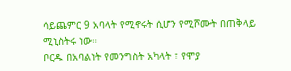ሳይጨምር 9 አባላት የሚኖሩት ሲሆን የሚሾሙት በጠቅላይ ሚኒስትሩ ነው።
ቦርዱ በአባልነት የመንግስት አካላት ፣ የሞያ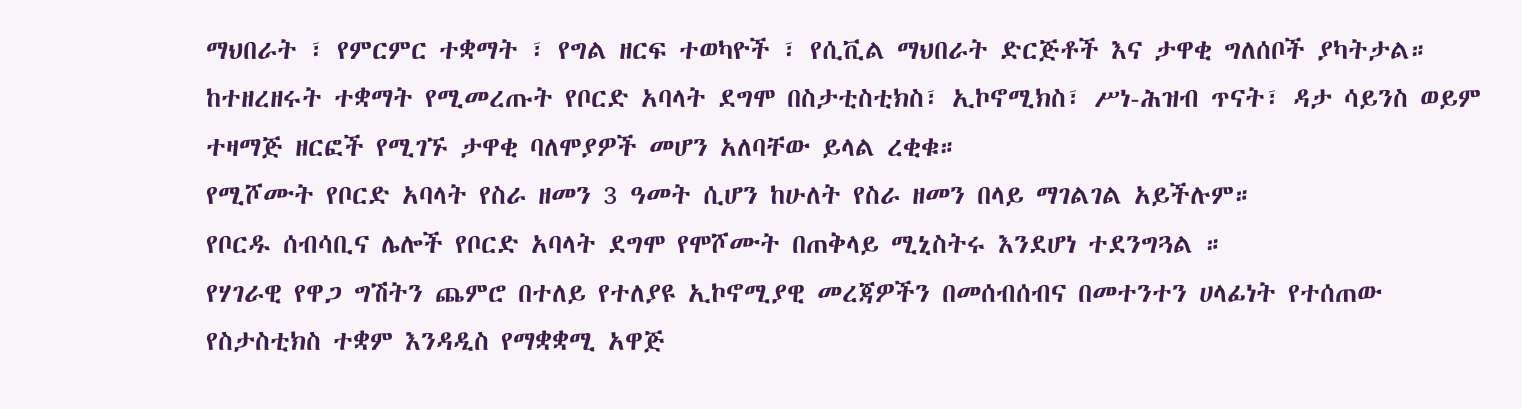ማህበራት ፣ የምርምር ተቋማት ፣ የግል ዘርፍ ተወካዮች ፣ የሲቪል ማህበራት ድርጅቶች እና ታዋቂ ግለሰቦች ያካትታል።
ከተዘረዘሩት ተቋማት የሚመረጡት የቦርድ አባላት ደግሞ በስታቲስቲክስ፣ ኢኮኖሚክስ፣ ሥነ-ሕዝብ ጥናት፣ ዳታ ሳይንስ ወይም ተዛማጅ ዘርፎች የሚገኙ ታዋቂ ባለሞያዎች መሆን አለባቸው ይላል ረቂቁ።
የሚሾሙት የቦርድ አባላት የስራ ዘመን 3 ዓመት ሲሆን ከሁለት የስራ ዘመን በላይ ማገልገል አይችሉም።
የቦርዱ ሰብሳቢና ሌሎች የቦርድ አባላት ደግሞ የሞሾሙት በጠቅላይ ሚኒስትሩ እንደሆነ ተደንግጓል ።
የሃገራዊ የዋጋ ግሽትን ጨምሮ በተለይ የተለያዩ ኢኮኖሚያዊ መረጃዎችን በመሰብሰብና በመተንተን ሀላፊነት የተሰጠው የስታስቲክስ ተቋም እንዳዲስ የማቋቋሚ አዋጅ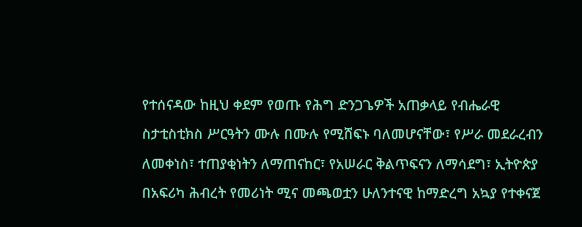የተሰናዳው ከዚህ ቀደም የወጡ የሕግ ድንጋጌዎች አጠቃላይ የብሔራዊ ስታቲስቲክስ ሥርዓትን ሙሉ በሙሉ የሚሸፍኑ ባለመሆናቸው፣ የሥራ መደራረብን ለመቀነስ፣ ተጠያቂነትን ለማጠናከር፣ የአሠራር ቅልጥፍናን ለማሳደግ፣ ኢትዮጵያ በአፍሪካ ሕብረት የመሪነት ሚና መጫወቷን ሁለንተናዊ ከማድረግ አኳያ የተቀናጀ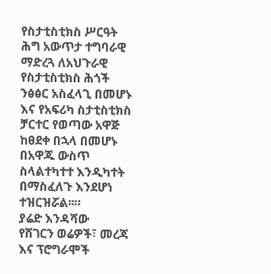የስታቲስቲክስ ሥርዓት ሕግ አውጥታ ተግባራዊ ማድረጓ ለአህጉራዊ የስታቲስቲክስ ሕጎች ንፅፅር አስፈላጊ በመሆኑ እና የአፍሪካ ስታቲስቲክስ ቻርተር የወጣው አዋጅ ከፀደቀ በኋላ በመሆኑ በአዋጁ ውስጥ ስላልተካተተ እንዲካተት በማስፈለጉ እንደሆነ ተዝርዝሯል፡፡።
ያሬድ እንዳሻው
የሸገርን ወሬዎች፣ መረጃ እና ፕሮግራሞች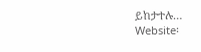ይከታተሉ…
Website፡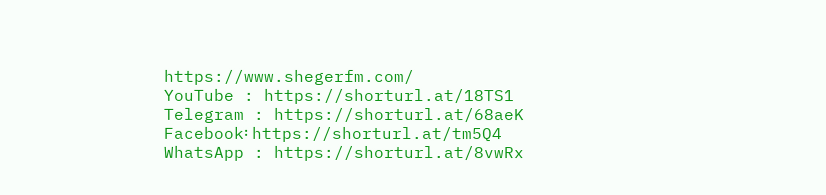https://www.shegerfm.com/
YouTube : https://shorturl.at/18TS1
Telegram : https://shorturl.at/68aeK
Facebook፡ https://shorturl.at/tm5Q4
WhatsApp : https://shorturl.at/8vwRx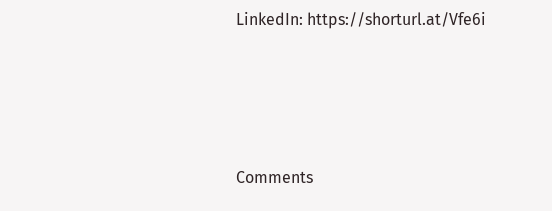LinkedIn: https://shorturl.at/Vfe6i





Comments